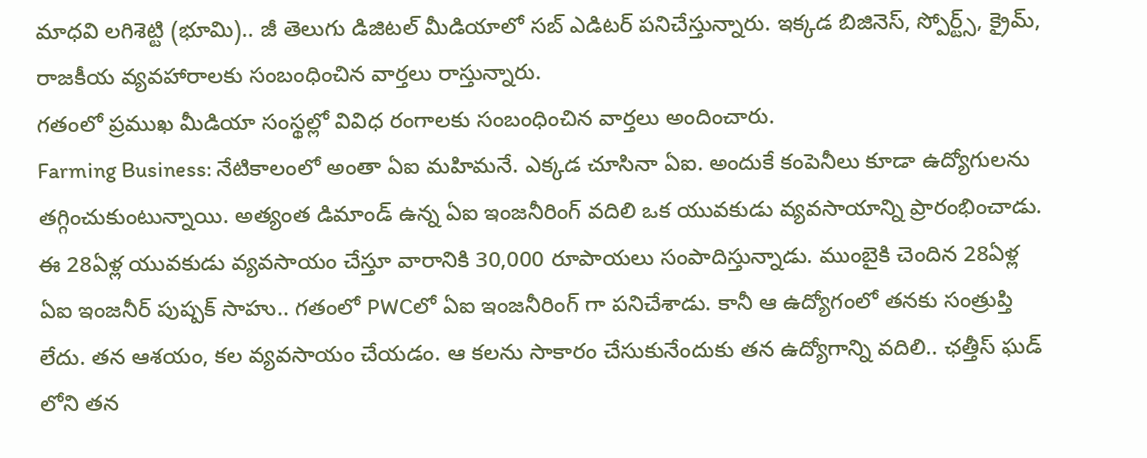మాధవి లగిశెట్టి (భూమి).. జీ తెలుగు డిజిటల్ మీడియాలో సబ్ ఎడిటర్ పనిచేస్తున్నారు. ఇక్కడ బిజినెస్, స్పోర్ట్స్, క్రైమ్, రాజకీయ వ్యవహారాలకు సంబంధించిన వార్తలు రాస్తున్నారు.
గతంలో ప్రముఖ మీడియా సంస్థల్లో వివిధ రంగాలకు సంబంధించిన వార్తలు అందించారు.
Farming Business: నేటికాలంలో అంతా ఏఐ మహిమనే. ఎక్కడ చూసినా ఏఐ. అందుకే కంపెనీలు కూడా ఉద్యోగులను తగ్గించుకుంటున్నాయి. అత్యంత డిమాండ్ ఉన్న ఏఐ ఇంజనీరింగ్ వదిలి ఒక యువకుడు వ్యవసాయాన్ని ప్రారంభించాడు. ఈ 28ఏళ్ల యువకుడు వ్యవసాయం చేస్తూ వారానికి 30,000 రూపాయలు సంపాదిస్తున్నాడు. ముంబైకి చెందిన 28ఏళ్ల ఏఐ ఇంజనీర్ పుష్పక్ సాహు.. గతంలో PWCలో ఏఐ ఇంజనీరింగ్ గా పనిచేశాడు. కానీ ఆ ఉద్యోగంలో తనకు సంత్రుప్తి లేదు. తన ఆశయం, కల వ్యవసాయం చేయడం. ఆ కలను సాకారం చేసుకునేందుకు తన ఉద్యోగాన్ని వదిలి.. ఛత్తీస్ ఘడ్ లోని తన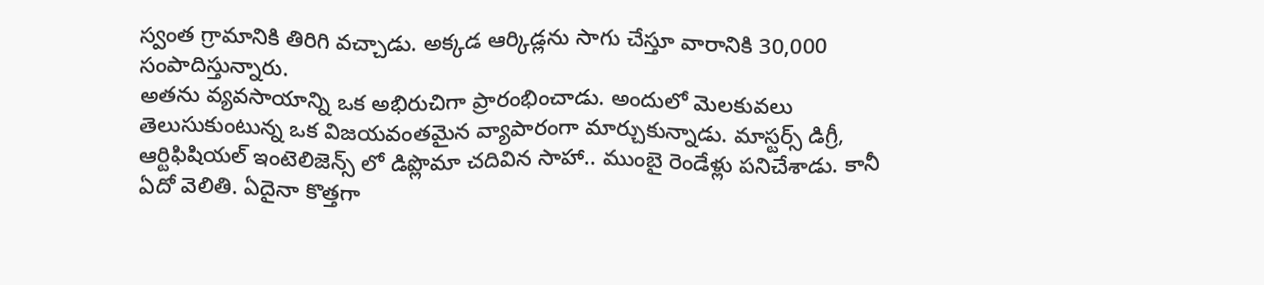స్వంత గ్రామానికి తిరిగి వచ్చాడు. అక్కడ ఆర్కిడ్లను సాగు చేస్తూ వారానికి 30,000 సంపాదిస్తున్నారు.
అతను వ్యవసాయాన్ని ఒక అభిరుచిగా ప్రారంభించాడు. అందులో మెలకువలు తెలుసుకుంటున్న ఒక విజయవంతమైన వ్యాపారంగా మార్చుకున్నాడు. మాస్టర్స్ డిగ్రీ, ఆర్టిఫిషియల్ ఇంటెలిజెన్స్ లో డిప్లొమా చదివిన సాహా.. ముంబై రెండేళ్లు పనిచేశాడు. కానీ ఏదో వెలితి. ఏదైనా కొత్తగా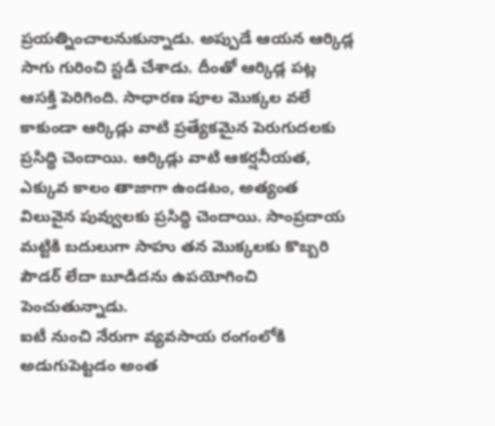ప్రయత్నించాలనుకున్నాడు. అప్పుడే ఆయన ఆర్కిడ్ల సాగు గురించి స్టడీ చేశాడు. దీంతో ఆర్కిడ్ల పట్ల ఆసక్తి పెరిగింది. సాధారణ పూల మొక్కల వలే కాకుండా ఆర్కిడ్లు వాటి ప్రత్యేకమైన పెరుగుదలకు ప్రసిద్ధి చెందాయి. ఆర్కిడ్లు వాటి ఆకర్షనీయత, ఎక్కువ కాలం తాజాగా ఉండటం, అత్యంత విలువైన పువ్వులకు ప్రసిద్ధి చెందాయి. సాంప్రదాయ మట్టికి బదులుగా సాహు తన మొక్కలకు కొబ్బరి పౌడర్ లేదా బూడిదను ఉపయోగించి పెంచుతున్నాడు.
ఐటీ నుంచి నేరుగా వ్యవసాయ రంగంలోకి అడుగుపెట్టడం అంత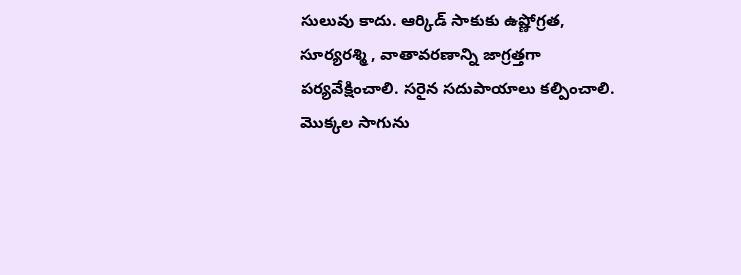సులువు కాదు. ఆర్కిడ్ సాకుకు ఉష్ణోగ్రత, సూర్యరశ్మి , వాతావరణాన్ని జాగ్రత్తగా పర్యవేక్షించాలి. సరైన సదుపాయాలు కల్పించాలి. మొక్కల సాగును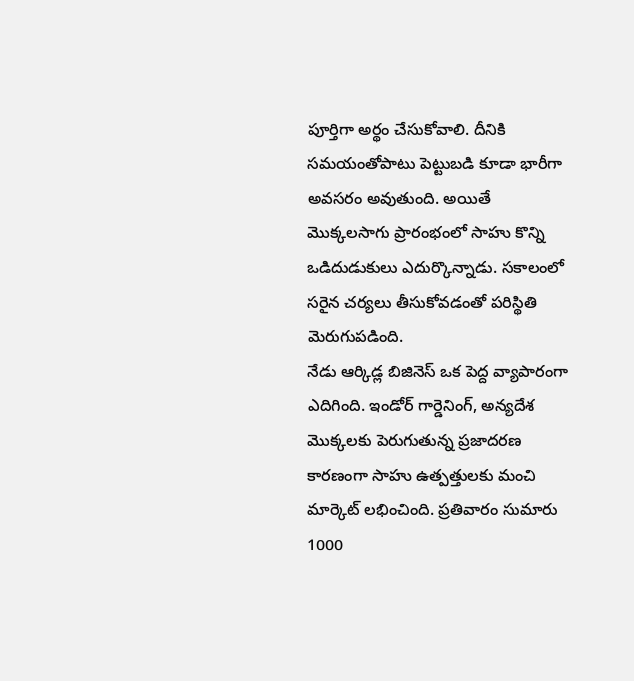పూర్తిగా అర్థం చేసుకోవాలి. దీనికి సమయంతోపాటు పెట్టుబడి కూడా భారీగా అవసరం అవుతుంది. అయితే మొక్కలసాగు ప్రారంభంలో సాహు కొన్ని ఒడిదుడుకులు ఎదుర్కొన్నాడు. సకాలంలో సరైన చర్యలు తీసుకోవడంతో పరిస్థితి మెరుగుపడింది.
నేడు ఆర్కిడ్ల బిజినెస్ ఒక పెద్ద వ్యాపారంగా ఎదిగింది. ఇండోర్ గార్డెనింగ్, అన్యదేశ మొక్కలకు పెరుగుతున్న ప్రజాదరణ కారణంగా సాహు ఉత్పత్తులకు మంచి మార్కెట్ లభించింది. ప్రతివారం సుమారు 1000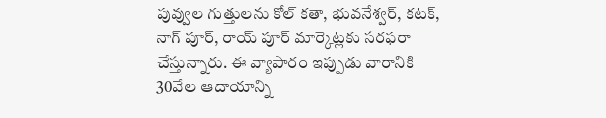పువ్వుల గుత్తులను కోల్ కతా, భువనేశ్వర్, కటక్, నాగ్ పూర్, రాయ్ పూర్ మార్కెట్లకు సరఫరా చేస్తున్నారు. ఈ వ్యాపారం ఇప్పుడు వారానికి 30వేల ఆదాయాన్ని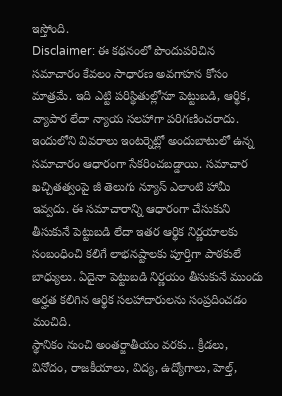ఇస్తోంది.
Disclaimer: ఈ కథనంలో పొందుపరిచిన సమాచారం కేవలం సాధారణ అవగాహన కోసం మాత్రమే. ఇది ఎట్టి పరిస్థితుల్లోనూ పెట్టుబడి, ఆర్థిక, వ్యాపార లేదా న్యాయ సలహాగా పరిగణించరాదు. ఇందులోని వివరాలు ఇంటర్నెట్లో అందుబాటులో ఉన్న సమాచారం ఆధారంగా సేకరించబడ్డాయి. సమాచార ఖచ్చితత్వంపై జీ తెలుగు న్యూస్ ఎలాంటి హామీ ఇవ్వదు. ఈ సమాచారాన్ని ఆధారంగా చేసుకుని తీసుకునే పెట్టుబడి లేదా ఇతర ఆర్థిక నిర్ణయాలకు సంబంధించి కలిగే లాభనష్టాలకు పూర్తిగా పాఠకులే బాధ్యులు. ఏదైనా పెట్టుబడి నిర్ణయం తీసుకునే ముందు అర్హత కలిగిన ఆర్థిక సలహాదారులను సంప్రదించడం మంచిది.
స్థానికం నుంచి అంతర్జాతీయం వరకు.. క్రీడలు, వినోదం, రాజకీయాలు, విద్య, ఉద్యోగాలు, హెల్త్,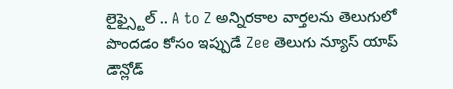లైఫ్స్టైల్ .. A to Z అన్నిరకాల వార్తలను తెలుగులో పొందడం కోసం ఇప్పుడే Zee తెలుగు న్యూస్ యాప్ డౌన్లోడ్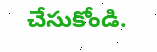చేసుకోండి.